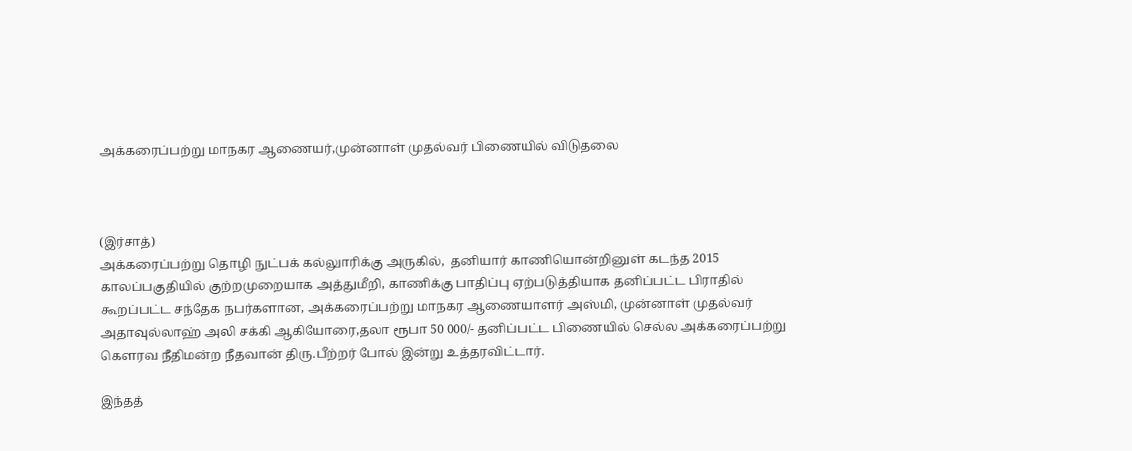அக்கரைப்பற்று மாநகர ஆணையர்,முன்னாள் முதல்வர் பிணையில் விடுதலை



(இர்சாத்)
அக்கரைப்பற்று தொழி நுட்பக் கல்லுாரிக்கு அருகில்,  தனியார் காணியொன்றினுள் கடந்த 2015 காலப்பகுதியில் குற்றமுறையாக அத்துமீறி, காணிக்கு பாதிப்பு ஏற்படுத்தியாக தனிப்பட்ட பிராதில் கூறப்பட்ட சந்தேக நபர்களான, அக்கரைப்பற்று மாநகர ஆணையாளர் அஸ்மி, முன்னாள் முதல்வர் அதாவுல்லாஹ் அலி சக்கி ஆகியோரை,தலா ரூபா 50 000/- தனிப்பட்ட பிணையில் செல்ல அக்கரைப்பற்று கௌரவ நீதிமன்ற நீதவான் திரு.பீற்றர் போல் இன்று உத்தரவிட்டார்.

இந்தத்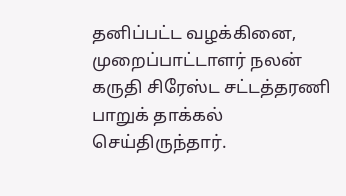தனிப்பட்ட வழக்கினை, முறைப்பாட்டாளர் நலன் கருதி சிரேஸ்ட சட்டத்தரணி பாறுக் தாக்கல் செய்திருந்தார்.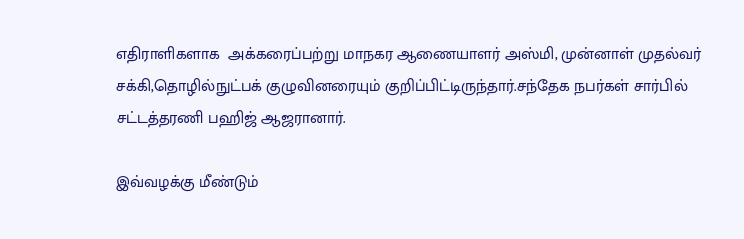எதிராளிகளாக  அக்கரைப்பற்று மாநகர ஆணையாளர் அஸ்மி, முன்னாள் முதல்வர் சக்கி,தொழில்நுட்பக் குழுவினரையும் குறிப்பிட்டிருந்தார்.சந்தேக நபர்கள் சார்பில் சட்டத்தரணி பஹிஜ் ஆஜரானார்.

இவ்வழக்கு மீண்டும்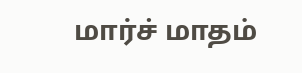மார்ச் மாதம்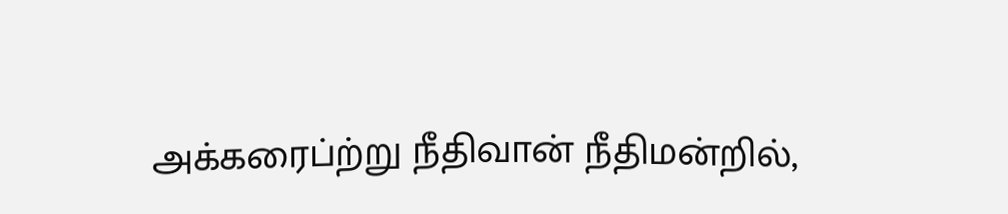அக்கரைப்ற்று நீதிவான் நீதிமன்றில்,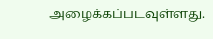அழைக்கப்படவுள்ளது.